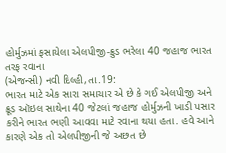હોર્મુઝમાં ફસાયેલા એલપીજી-ક્રુડ ભરેલા 40 જહાજ ભારત તરફ રવાના
(એજન્સી) નવી દિલ્હી,તા.19:
ભારત માટે એક સારા સમાચાર એ છે કે ગઈ એલપીજી અને ક્રૂડ ઑઇલ સાથેના 40 જેટલાં જહાજ હોર્મુઝની ખાડી પસાર કરીને ભારત ભણી આવવા માટે રવાના થયા હતા. હવે આને કારણે એક તો એલપીજીની જે અછત છે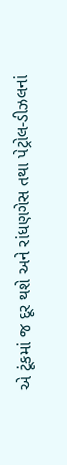એ ટૂંકમાં જ દૂર થશે અને રાંધણગેસ તથા પેટ્રોલ-ડીઝલનાં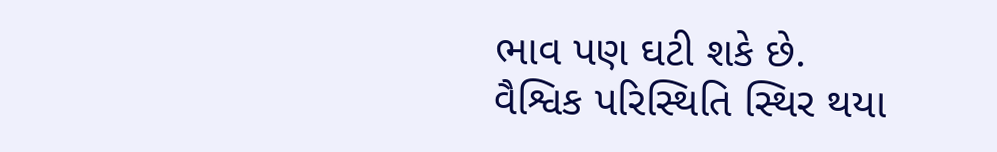ભાવ પણ ઘટી શકે છે.
વૈશ્વિક પરિસ્થિતિ સ્થિર થયા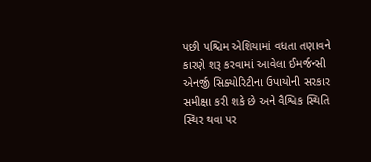પછી પશ્ચિમ એશિયામાં વધતા તણાવને કારણે શરૂ કરવામાં આવેલા ઈમર્જન્સી એનર્જી સિક્યોરિટીના ઉપાયોની સરકાર સમીક્ષા કરી શકે છે અને વૈશ્વિક સ્થિતિ સ્થિર થવા પર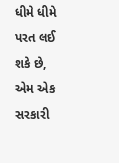ધીમે ધીમે પરત લઈ શકે છે, એમ એક સરકારી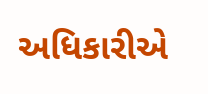અધિકારીએ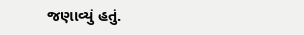જણાવ્યું હતું.